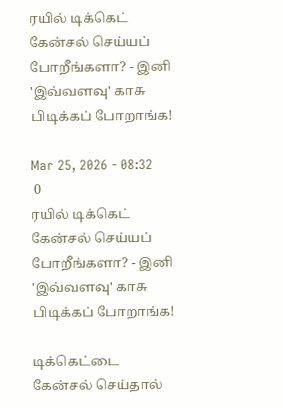ரயில் டிக்கெட் கேன்சல் செய்யப் போறீங்களா? - இனி 'இவ்வளவு' காசு பிடிக்கப் போறாங்க!

Mar 25, 2026 - 08:32
 0
ரயில் டிக்கெட் கேன்சல் செய்யப் போறீங்களா? - இனி 'இவ்வளவு' காசு பிடிக்கப் போறாங்க!

டிக்கெட்டை கேன்சல் செய்தால்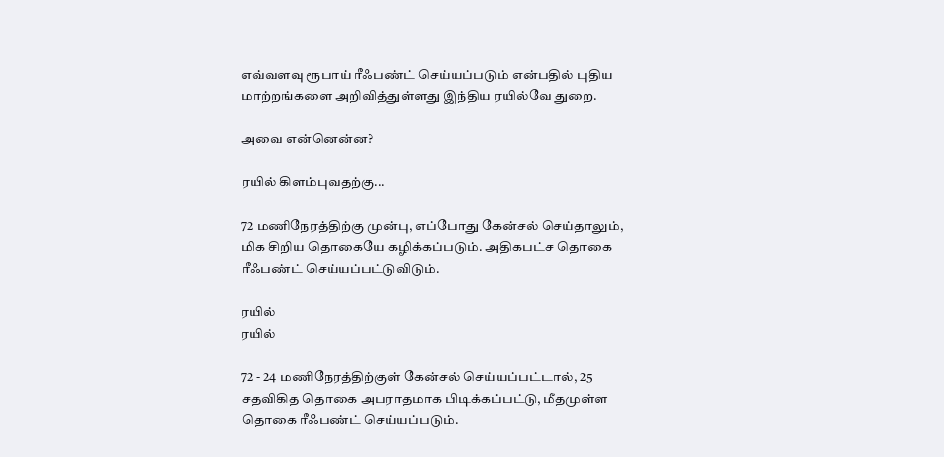எவ்வளவு ரூபாய் ரீஃபண்ட் செய்யப்படும் என்பதில் புதிய மாற்றங்களை அறிவித்துள்ளது இந்திய ரயில்வே துறை.

அவை என்னென்ன?

ரயில் கிளம்புவதற்கு...

72 மணிநேரத்திற்கு முன்பு, எப்போது கேன்சல் செய்தாலும், மிக சிறிய தொகையே கழிக்கப்படும். அதிகபட்ச தொகை ரீஃபண்ட் செய்யப்பட்டுவிடும்.

ரயில்
ரயில்

72 - 24 மணிநேரத்திற்குள் கேன்சல் செய்யப்பட்டால், 25 சதவிகித தொகை அபராதமாக பிடிக்கப்பட்டு, மீதமுள்ள தொகை ரீஃபண்ட் செய்யப்படும்.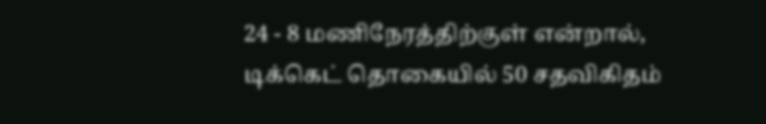24 - 8 மணிநேரத்திற்குள் என்றால், டிக்கெட் தொகையில் 50 சதவிகிதம்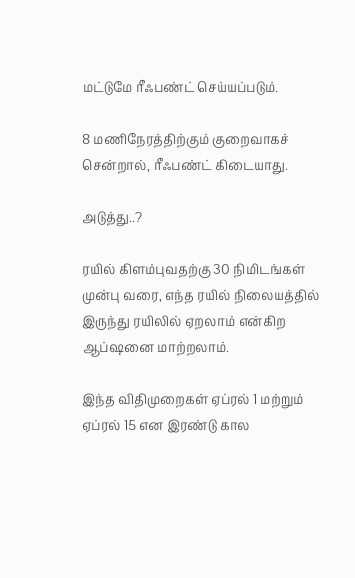மட்டுமே ரீஃபண்ட் செய்யப்படும்.

8 மணிநேரத்திற்கும் குறைவாகச் சென்றால், ரீஃபண்ட் கிடையாது.

அடுத்து..?

ரயில் கிளம்புவதற்கு 30 நிமிடங்கள் முன்பு வரை, எந்த ரயில் நிலையத்தில் இருந்து ரயிலில் ஏறலாம் என்கிற ஆப்ஷனை மாற்றலாம்.

இந்த விதிமுறைகள் ஏப்ரல் 1 மற்றும் ஏப்ரல் 15 என இரண்டு கால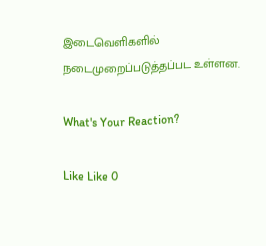இடைவெளிகளில் நடைமுறைப்படுத்தப்பட உள்ளன.

What's Your Reaction?

Like Like 0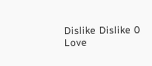Dislike Dislike 0
Love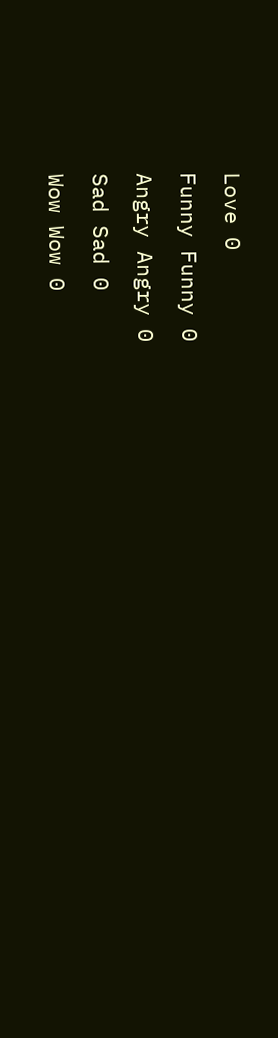Love 0
Funny Funny 0
Angry Angry 0
Sad Sad 0
Wow Wow 0